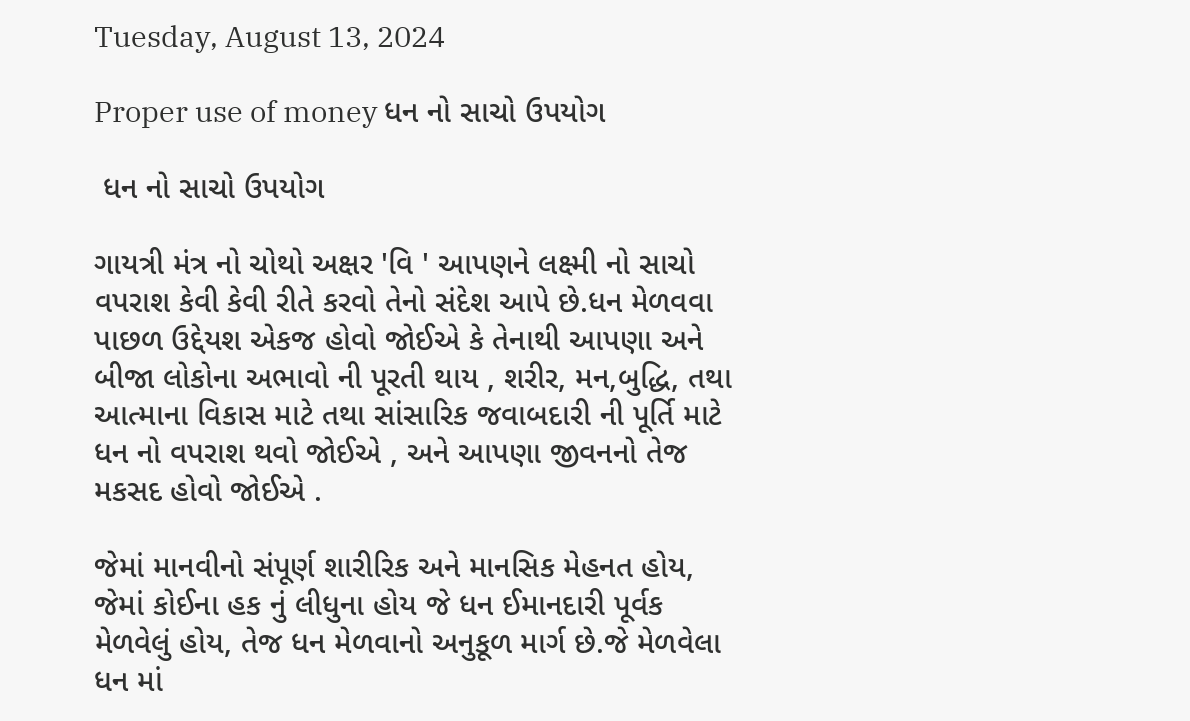Tuesday, August 13, 2024

Proper use of money ધન નો સાચો ઉપયોગ

 ધન નો સાચો ઉપયોગ

ગાયત્રી મંત્ર નો ચોથો અક્ષર 'વિ ' આપણને લક્ષ્મી નો સાચો વપરાશ કેવી કેવી રીતે કરવો તેનો સંદેશ આપે છે.ધન મેળવવા પાછળ ઉદ્દેયશ એકજ હોવો જોઈએ કે તેનાથી આપણા અને બીજા લોકોના અભાવો ની પૂરતી થાય , શરીર, મન,બુદ્ધિ, તથા આત્માના વિકાસ માટે તથા સાંસારિક જવાબદારી ની પૂર્તિ માટે ધન નો વપરાશ થવો જોઈએ , અને આપણા જીવનનો તેજ મકસદ હોવો જોઈએ .

જેમાં માનવીનો સંપૂર્ણ શારીરિક અને માનસિક મેહનત હોય, જેમાં કોઈના હક નું લીધુના હોય જે ધન ઈમાનદારી પૂર્વક મેળવેલું હોય, તેજ ધન મેળવાનો અનુકૂળ માર્ગ છે.જે મેળવેલા ધન માં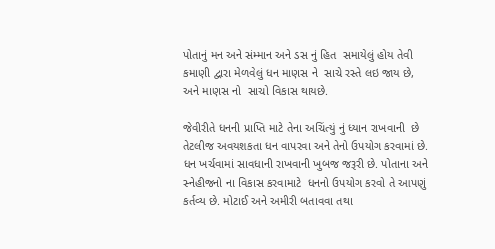પોતાનું મન અને સંમ્માન અને ડસ નું હિત  સમાયેલું હોય તેવી કમાણી દ્વારા મેળવેલું ધન માણસ ને  સાચે રસ્તે લઇ જાય છે, અને માણસ નો  સાચો વિકાસ થાયછે.

જેવીરીતે ધનની પ્રાપ્તિ માટે તેના અચિંત્યું નું ધ્યાન રાખવાની  છે તેટલીજ અવયશકતા ધન વાપરવા અને તેનો ઉપયોગ કરવામાં છે. ધન ખર્ચવામાં સાવધાની રાખવાની ખુબજ જરૂરી છે. પોતાના અને સ્નેહીજનો ના વિકાસ કરવામાટે  ધનનો ઉપયોગ કરવો તે આપણું કર્તવ્ય છે. મોટાઈ અને અમીરી બતાવવા તથા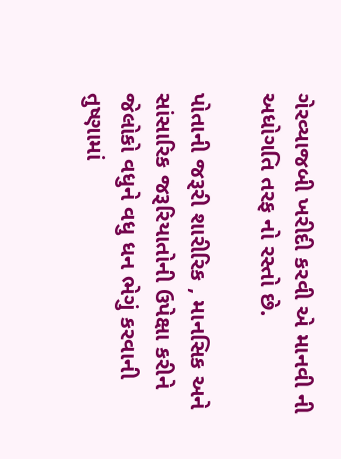ગેરવ્યાજબી ખરીદી કરવી એ માનવી ની અધોગતિ તરફ નો રસ્તો છે.

પોતાની જરૂરી શારીરિક , માનસિક અને સાંસારિક જરૂરિયાતોની ઉપેક્ષા કરીને જેલોકો વધુને વધુ ધન ભેગું કરવાની તુષ્ણામાં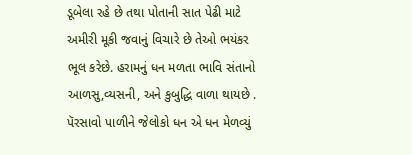ડૂબેલા રહે છે તથા પોતાની સાત પેઢી માટે અમીરી મૂકી જવાનું વિચારે છે તેઓ ભયંકર ભૂલ કરેછે. હરામનું ધન મળતા ભાવિ સંતાનો આળસુ,વ્યસની, અને કુબુદ્ધિ વાળા થાયછે . પૅરસાવો પાળીને જેલોકો ધન એ ધન મેળવ્યું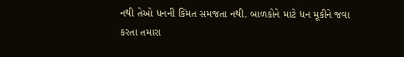નથી તેઓ ધનની કિંમત સમજતા નથી. બાળકોને માટે ધન મૂકીને જવા કરતા તમારા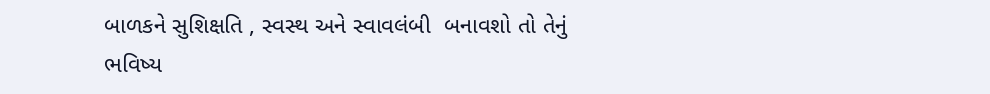બાળકને સુશિક્ષતિ , સ્વસ્થ અને સ્વાવલંબી  બનાવશો તો તેનું ભવિષ્ય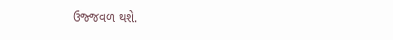ઉજ્જવળ થશે.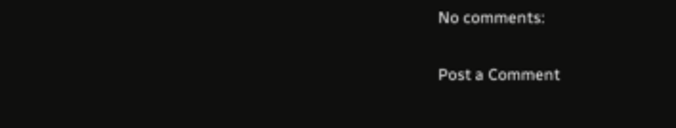No comments:

Post a Comment